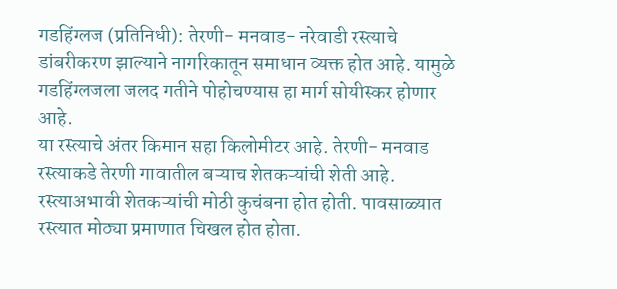गडहिंग्लज (प्रतिनिधी): तेरणी- मनवाड- नरेवाडी रस्त्याचे डांबरीकरण झाल्याने नागरिकातून समाधान व्यक्त होत आहे. यामुळे गडहिंग्लजला जलद गतीने पोहोचण्यास हा मार्ग सोयीस्कर होणार आहे.
या रस्त्याचे अंतर किमान सहा किलोमीटर आहे. तेरणी- मनवाड रस्त्याकडे तेरणी गावातील बऱ्याच शेतकऱ्यांची शेती आहे. रस्त्याअभावी शेतकऱ्यांची मोठी कुचंबना होत होती. पावसाळ्यात रस्त्यात मोठ्या प्रमाणात चिखल होत होता.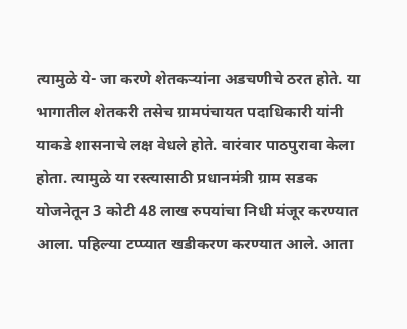त्यामुळे ये- जा करणे शेतकऱ्यांना अडचणीचे ठरत होते. या भागातील शेतकरी तसेच ग्रामपंचायत पदाधिकारी यांनी याकडे शासनाचे लक्ष वेधले होते. वारंवार पाठपुरावा केला होता. त्यामुळे या रस्त्यासाठी प्रधानमंत्री ग्राम सडक योजनेतून 3 कोटी 48 लाख रुपयांचा निधी मंजूर करण्यात आला. पहिल्या टप्प्यात खडीकरण करण्यात आले. आता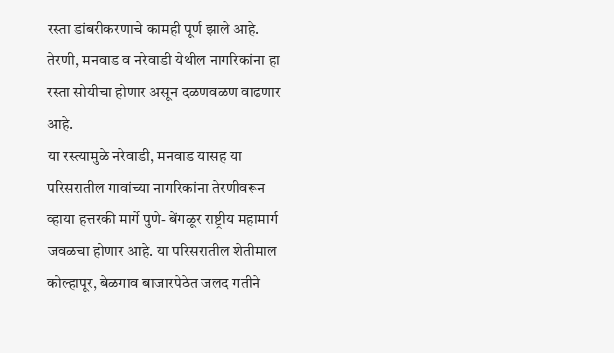रस्ता डांबरीकरणाचे कामही पूर्ण झाले आहे. तेरणी, मनवाड व नरेवाडी येथील नागरिकांना हा रस्ता सोयीचा होणार असून दळणवळण वाढणार आहे.
या रस्त्यामुळे नरेवाडी, मनवाड यासह या परिसरातील गावांच्या नागरिकांना तेरणीवरून व्हाया हत्तरकी मार्गे पुणे- बेंगळूर राष्ट्रीय महामार्ग जवळचा होणार आहे. या परिसरातील शेतीमाल कोल्हापूर, बेळगाव बाजारपेठेत जलद गतीने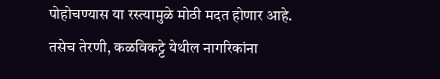पोहोचण्यास या रस्त्यामुळे मोठी मदत होणार आहे. तसेच तेरणी, कळविकट्टे येथील नागरिकांना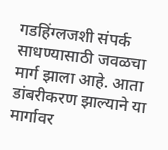गडहिंग्लजशी संपर्क साधण्यासाठी जवळचा मार्ग झाला आहे. आता डांबरीकरण झाल्याने या मार्गावर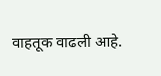वाहतूक वाढली आहे.